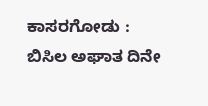ಕಾಸರಗೋಡು : ಬಿಸಿಲ ಅಘಾತ ದಿನೇ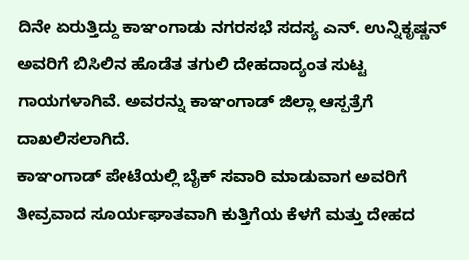ದಿನೇ ಏರುತ್ತಿದ್ದು ಕಾಞಂಗಾಡು ನಗರಸಭೆ ಸದಸ್ಯ ಎನ್. ಉನ್ನಿಕೃಷ್ಣನ್ ಅವರಿಗೆ ಬಿಸಿಲಿನ ಹೊಡೆತ ತಗುಲಿ ದೇಹದಾದ್ಯಂತ ಸುಟ್ಟ ಗಾಯಗಳಾಗಿವೆ. ಅವರನ್ನು ಕಾಞಂಗಾಡ್ ಜಿಲ್ಲಾ ಆಸ್ಪತ್ರೆಗೆ ದಾಖಲಿಸಲಾಗಿದೆ.
ಕಾಞಂಗಾಡ್ ಪೇಟೆಯಲ್ಲಿ ಬೈಕ್ ಸವಾರಿ ಮಾಡುವಾಗ ಅವರಿಗೆ ತೀವ್ರವಾದ ಸೂರ್ಯಘಾತವಾಗಿ ಕುತ್ತಿಗೆಯ ಕೆಳಗೆ ಮತ್ತು ದೇಹದ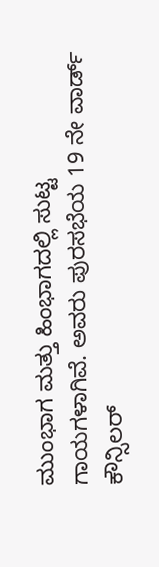ಮುಂಭಾಗ ಮತ್ತು ಹಿಂಭಾಗದಲ್ಲಿ ಸುಟ್ಟ ಗಾಯಗಳಾಗಿವೆ. ಅವರು ಪುರಸಭೆಯ 19 ನೇ ವಾರ್ಡ್ ಕೌನ್ಸಿಲರ್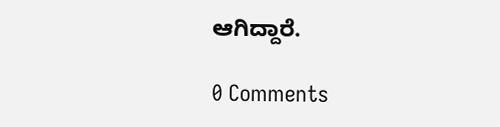ಆಗಿದ್ದಾರೆ.

0 Comments